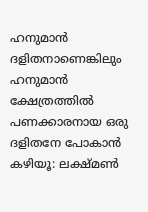ഹനുമാന്‍ ദളിതനാണെങ്കിലും ഹനുമാന്‍ ക്ഷേത്രത്തില്‍ പണക്കാരനായ ഒരു ദളിതനേ പോകാന്‍ കഴിയൂ: ലക്ഷ്മണ്‍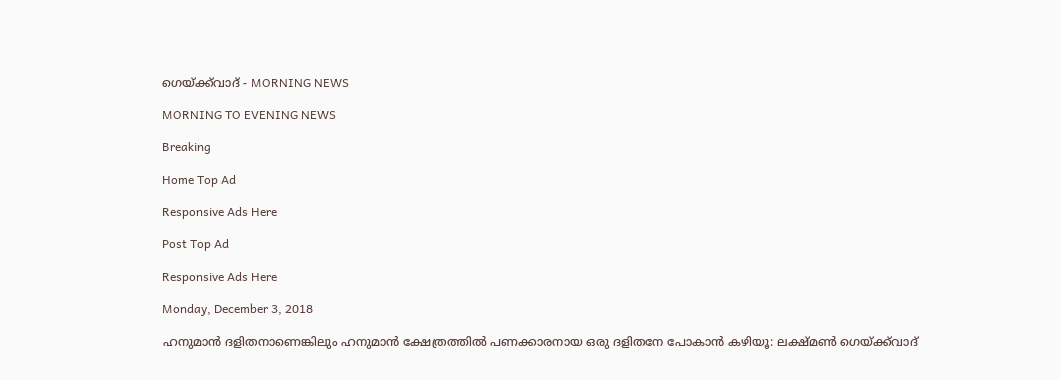ഗെയ്ക്ക്‌വാദ് - MORNING NEWS

MORNING TO EVENING NEWS

Breaking

Home Top Ad

Responsive Ads Here

Post Top Ad

Responsive Ads Here

Monday, December 3, 2018

ഹനുമാന്‍ ദളിതനാണെങ്കിലും ഹനുമാന്‍ ക്ഷേത്രത്തില്‍ പണക്കാരനായ ഒരു ദളിതനേ പോകാന്‍ കഴിയൂ: ലക്ഷ്മണ്‍ ഗെയ്ക്ക്‌വാദ്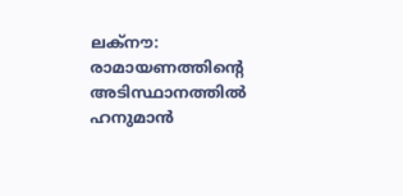ലക്‌നൗ: രാമായണത്തിന്റെ അടിസ്ഥാനത്തില്‍ ഹനുമാന്‍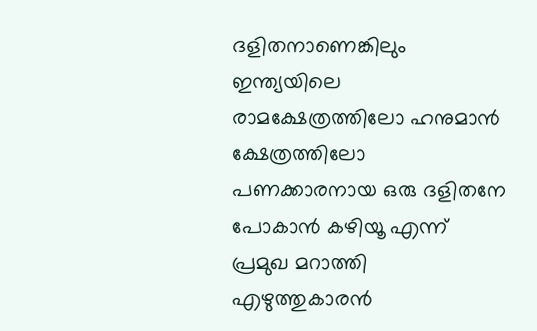ദളിതനാണെങ്കിലും ഇന്ത്യയിലെ രാമക്ഷേത്രത്തിലോ ഹനുമാന്‍ ക്ഷേത്രത്തിലോ പണക്കാരനായ ഒരു ദളിതനേ പോകാന്‍ കഴിയൂ എന്ന് പ്രമുഖ മറാത്തി എഴുത്തുകാരന്‍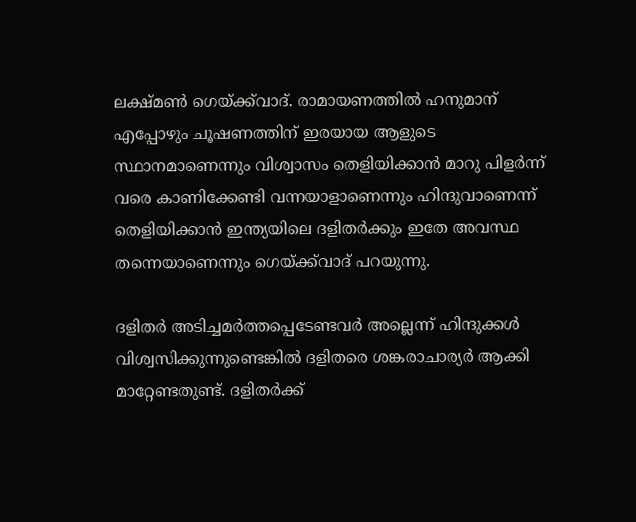ലക്ഷ്മണ്‍ ഗെയ്ക്ക്‌വാദ്. രാമായണത്തില്‍ ഹനുമാന് എപ്പോഴും ചൂഷണത്തിന് ഇരയായ ആളുടെ സ്ഥാനമാണെന്നും വിശ്വാസം തെളിയിക്കാന്‍ മാറു പിളര്‍ന്ന് വരെ കാണിക്കേണ്ടി വന്നയാളാണെന്നും ഹിന്ദുവാണെന്ന് തെളിയിക്കാന്‍ ഇന്ത്യയിലെ ദളിതര്‍ക്കും ഇതേ അവസ്ഥ തന്നെയാണെന്നും ഗെയ്ക്ക്‌വാദ് പറയുന്നു.

ദളിതര്‍ അടിച്ചമര്‍ത്തപ്പെടേണ്ടവര്‍ അല്ലെന്ന് ഹിന്ദുക്കള്‍ വിശ്വസിക്കുന്നുണ്ടെങ്കില്‍ ദളിതരെ ശങ്കരാചാര്യര്‍ ആക്കി മാറ്റേണ്ടതുണ്ട്. ദളിതര്‍ക്ക്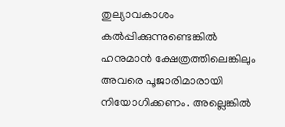തുല്യാവകാശം കല്‍പ്പിക്കുന്നുണ്ടെങ്കില്‍ ഹനുമാന്‍ ക്ഷേത്രത്തിലെങ്കിലും അവരെ പൂജാരിമാരായി നിയോഗിക്കണം. അല്ലെങ്കില്‍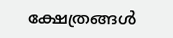ക്ഷേത്രങ്ങള്‍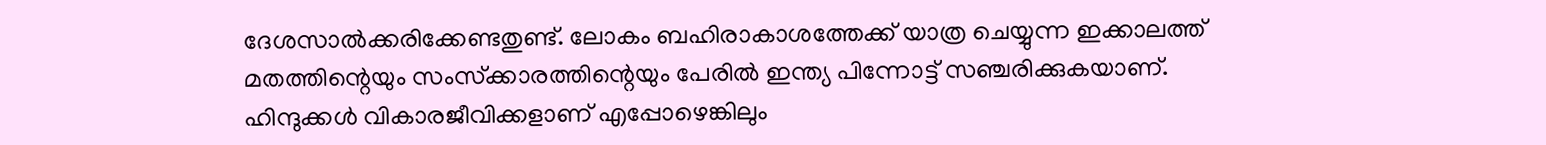ദേശസാല്‍ക്കരിക്കേണ്ടതുണ്ട്. ലോകം ബഹിരാകാശത്തേക്ക് യാത്ര ചെയ്യുന്ന ഇക്കാലത്ത് മതത്തിന്റെയും സംസ്‌ക്കാരത്തിന്റെയും പേരില്‍ ഇന്ത്യ പിന്നോട്ട് സഞ്ചരിക്കുകയാണ്. ഹിന്ദുക്കള്‍ വികാരജീവിക്കളാണ് എപ്പോഴെങ്കിലും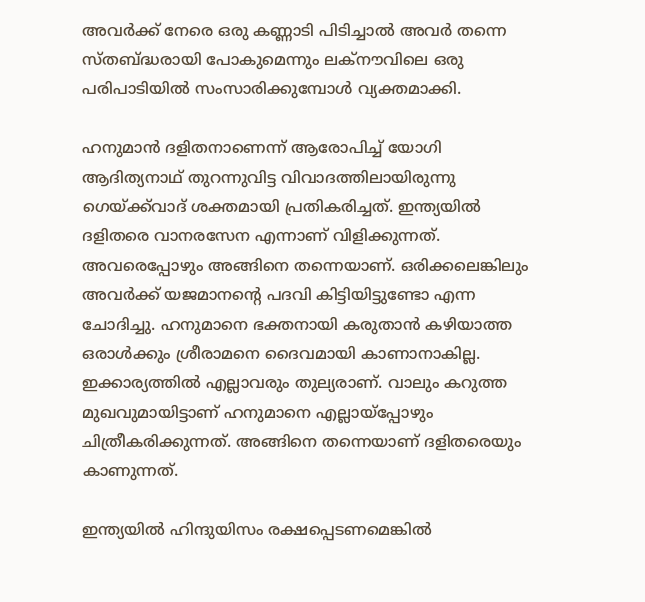അവര്‍ക്ക് നേരെ ഒരു കണ്ണാടി പിടിച്ചാല്‍ അവര്‍ തന്നെ സ്തബ്ദ്ധരായി പോകുമെന്നും ലക്‌നൗവിലെ ഒരു പരിപാടിയില്‍ സംസാരിക്കുമ്പോള്‍ വ്യക്തമാക്കി.

ഹനുമാന്‍ ദളിതനാണെന്ന് ആരോപിച്ച് യോഗി ആദിത്യനാഥ് തുറന്നുവിട്ട വിവാദത്തിലായിരുന്നു ഗെയ്ക്ക്‌വാദ് ശക്തമായി പ്രതികരിച്ചത്. ഇന്ത്യയില്‍ ദളിതരെ വാനരസേന എന്നാണ് വിളിക്കുന്നത്. അവരെപ്പോഴും അങ്ങിനെ തന്നെയാണ്. ഒരിക്കലെങ്കിലും അവര്‍ക്ക് യജമാനന്റെ പദവി കിട്ടിയിട്ടുണ്ടോ എന്ന ചോദിച്ചു. ഹനുമാനെ ഭക്തനായി കരുതാന്‍ കഴിയാത്ത ഒരാള്‍ക്കും ശ്രീരാമനെ ദൈവമായി കാണാനാകില്ല. ഇക്കാര്യത്തില്‍ എല്ലാവരും തുല്യരാണ്. വാലും കറുത്ത മുഖവുമായിട്ടാണ് ഹനുമാനെ എല്ലായ്‌പ്പോഴും ചിത്രീകരിക്കുന്നത്. അങ്ങിനെ തന്നെയാണ് ദളിതരെയും കാണുന്നത്.

ഇന്ത്യയില്‍ ഹിന്ദുയിസം രക്ഷപ്പെടണമെങ്കില്‍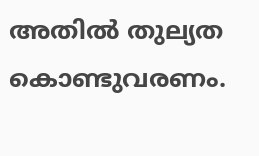അതില്‍ തുല്യത കൊണ്ടുവരണം.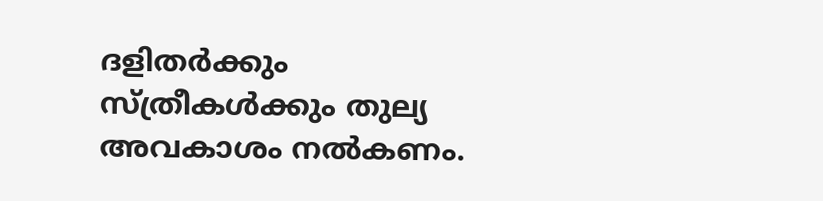ദളിതര്‍ക്കും സ്ത്രീകള്‍ക്കും തുല്യ അവകാശം നല്‍കണം.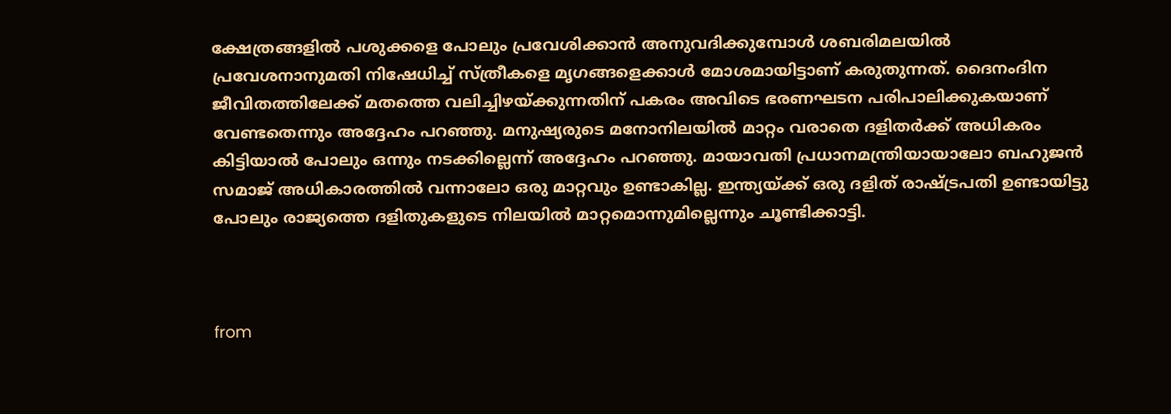ക്ഷേത്രങ്ങളില്‍ പശുക്കളെ പോലും പ്രവേശിക്കാന്‍ അനുവദിക്കുമ്പോള്‍ ശബരിമലയില്‍ പ്രവേശനാനുമതി നിഷേധിച്ച് സ്ത്രീകളെ മൃഗങ്ങളെക്കാള്‍ മോശമായിട്ടാണ് കരുതുന്നത്. ദൈനംദിന ജീവിതത്തിലേക്ക് മതത്തെ വലിച്ചിഴയ്ക്കുന്നതിന് പകരം അവിടെ ഭരണഘടന പരിപാലിക്കുകയാണ് വേണ്ടതെന്നും അദ്ദേഹം പറഞ്ഞു. മനുഷ്യരുടെ മനോനിലയില്‍ മാറ്റം വരാതെ ദളിതര്‍ക്ക് അധികരം കിട്ടിയാല്‍ പോലും ഒന്നും നടക്കില്ലെന്ന് അദ്ദേഹം പറഞ്ഞു. മായാവതി പ്രധാനമന്ത്രിയായാലോ ബഹുജന്‍ സമാജ് അധികാരത്തില്‍ വന്നാലോ ഒരു മാറ്റവും ഉണ്ടാകില്ല. ഇന്ത്യയ്ക്ക് ഒരു ദളിത് രാഷ്ട്രപതി ഉണ്ടായിട്ടു പോലും രാജ്യത്തെ ദളിതുകളുടെ നിലയില്‍ മാറ്റമൊന്നുമില്ലെന്നും ചൂണ്ടിക്കാട്ടി.



from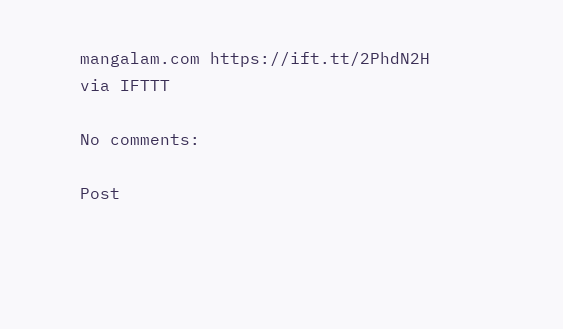mangalam.com https://ift.tt/2PhdN2H
via IFTTT

No comments:

Post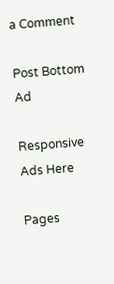a Comment

Post Bottom Ad

Responsive Ads Here

Pages